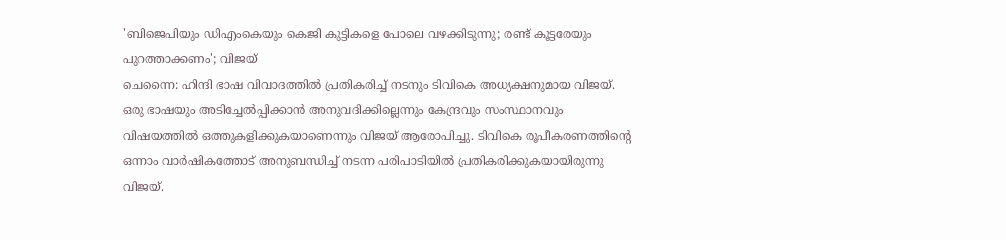'ബിജെപിയും ഡിഎംകെയും കെജി കുട്ടികളെ പോലെ വഴക്കിടുന്നു; രണ്ട് കൂട്ടരേയും പുറത്താക്കണം'; വിജയ്
ചെന്നൈ: ഹിന്ദി ഭാഷ വിവാദത്തിൽ പ്രതികരിച്ച് നടനും ടിവികെ അധ്യക്ഷനുമായ വിജയ്. ഒരു ഭാഷയും അടിച്ചേൽപ്പിക്കാൻ അനുവദിക്കില്ലെന്നും കേന്ദ്രവും സംസ്ഥാനവും വിഷയത്തിൽ ഒത്തുകളിക്കുകയാണെന്നും വിജയ് ആരോപിച്ചു. ടിവികെ രൂപീകരണത്തിന്റെ ഒന്നാം വാർഷികത്തോട് അനുബന്ധിച്ച് നടന്ന പരിപാടിയിൽ പ്രതികരിക്കുകയായിരുന്നു വിജയ്.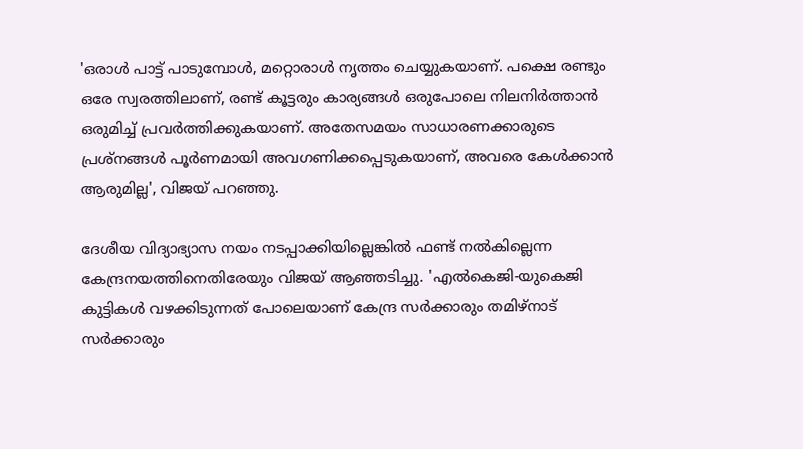'ഒരാൾ പാട്ട് പാടുമ്പോൾ, മറ്റൊരാൾ നൃത്തം ചെയ്യുകയാണ്. പക്ഷെ രണ്ടും ഒരേ സ്വരത്തിലാണ്, രണ്ട് കൂട്ടരും കാര്യങ്ങൾ ഒരുപോലെ നിലനിർത്താൻ ഒരുമിച്ച് പ്രവർത്തിക്കുകയാണ്. അതേസമയം സാധാരണക്കാരുടെ പ്രശ്നങ്ങൾ പൂർണമായി അവഗണിക്കപ്പെടുകയാണ്, അവരെ കേൾക്കാൻ ആരുമില്ല', വിജയ് പറഞ്ഞു.

ദേശീയ വിദ്യാഭ്യാസ നയം നടപ്പാക്കിയില്ലെങ്കിൽ ഫണ്ട് നൽകില്ലെന്ന കേന്ദ്രനയത്തിനെതിരേയും വിജയ് ആഞ്ഞടിച്ചു. 'എൽകെജി-യുകെജി കുട്ടികൾ വഴക്കിടുന്നത് പോലെയാണ് കേന്ദ്ര സർക്കാരും തമിഴ്നാട് സർക്കാരും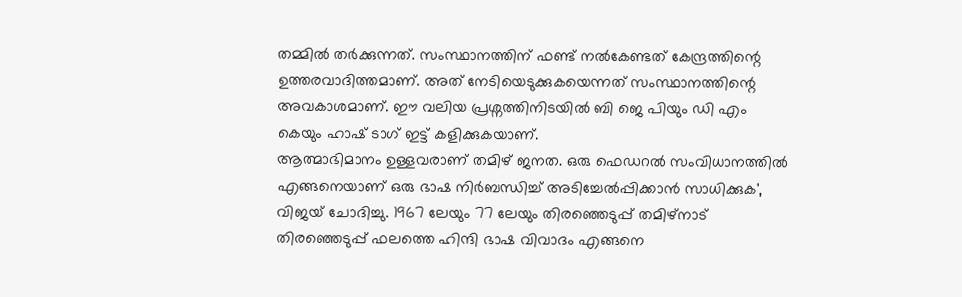തമ്മിൽ തർക്കുന്നത്. സംസ്ഥാനത്തിന് ഫണ്ട് നൽകേണ്ടത് കേന്ദ്രത്തിന്റെ ഉത്തരവാദിത്തമാണ്. അത് നേടിയെടുക്കുകയെന്നത് സംസ്ഥാനത്തിന്റെ അവകാശമാണ്. ഈ വലിയ പ്രശ്നത്തിനിടയിൽ ബി ജെ പിയും ഡി എം കെയും ഹാഷ് ടാഗ് ഇട്ട് കളിക്കുകയാണ്.
ആത്മാഭിമാനം ഉള്ളവരാണ് തമിഴ് ജനത. ഒരു ഫെഡറൽ സംവിധാനത്തിൽ എങ്ങനെയാണ് ഒരു ഭാഷ നിർബന്ധിച്ച് അടിച്ചേൽപ്പിക്കാൻ സാധിക്കുക', വിജയ് ചോദിച്ചു. 1967 ലേയും 77 ലേയും തിരഞ്ഞെടുപ്പ് തമിഴ്നാട് തിരഞ്ഞെടുപ്പ് ഫലത്തെ ഹിന്ദി ഭാഷ വിവാദം എങ്ങനെ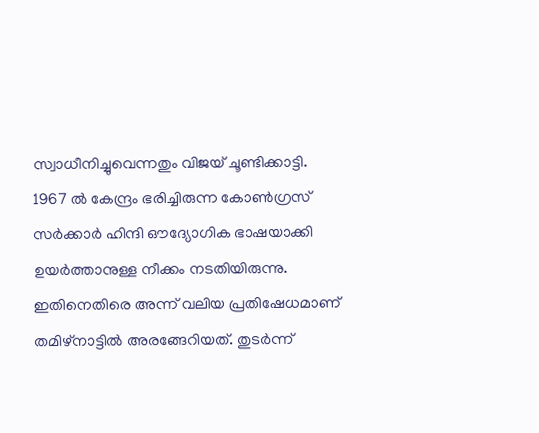സ്വാധീനിച്ചുവെന്നതും വിജയ് ചൂണ്ടിക്കാട്ടി. 1967 ൽ കേന്ദ്രം ഭരിച്ചിരുന്ന കോൺഗ്രസ് സർക്കാർ ഹിന്ദി ഔദ്യോഗിക ഭാഷയാക്കി ഉയർത്താനുള്ള നീക്കം നടതിയിരുന്നു. ഇതിനെതിരെ അന്ന് വലിയ പ്രതിഷേധമാണ് തമിഴ്നാട്ടിൽ അരങ്ങേറിയത്. തുടർന്ന്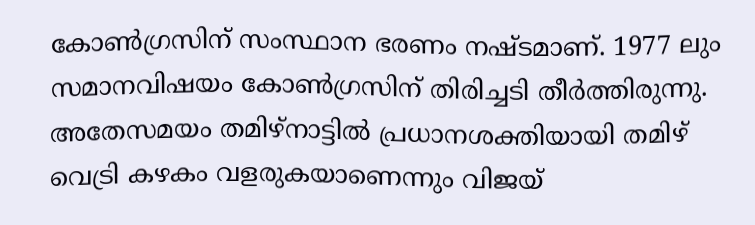കോൺഗ്രസിന് സംസ്ഥാന ഭരണം നഷ്ടമാണ്. 1977 ലും സമാനവിഷയം കോൺഗ്രസിന് തിരിച്ചടി തീർത്തിരുന്നു.
അതേസമയം തമിഴ്നാട്ടിൽ പ്രധാനശക്തിയായി തമിഴ് വെട്രി കഴകം വളരുകയാണെന്നും വിജയ്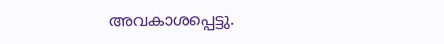അവകാശപ്പെട്ടു.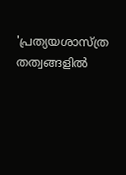'പ്രത്യയശാസ്ത്ര തത്വങ്ങളിൽ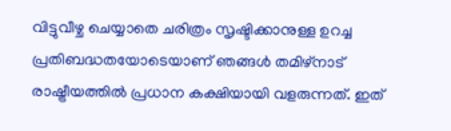വിട്ടുവീഴ്ച ചെയ്യാതെ ചരിത്രം സൃഷ്ടിക്കാനുള്ള ഉറച്ച പ്രതിബദ്ധതയോടെയാണ് ഞങ്ങൾ തമിഴ്നാട് രാഷ്ട്രീയത്തിൽ പ്രധാന കക്ഷിയായി വളരുന്നത്. ഇത്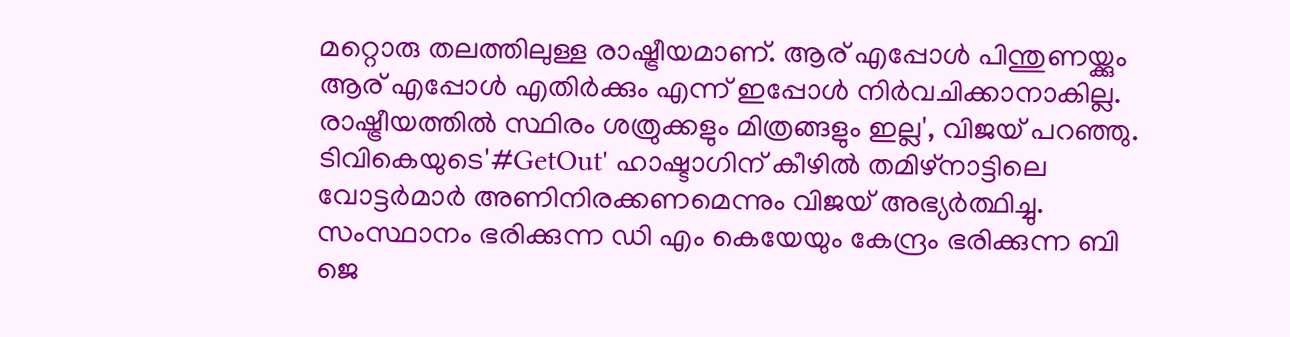മറ്റൊരു തലത്തിലുള്ള രാഷ്ട്രീയമാണ്. ആര് എപ്പോൾ പിന്തുണയ്ക്കും ആര് എപ്പോൾ എതിർക്കും എന്ന് ഇപ്പോൾ നിർവചിക്കാനാകില്ല. രാഷ്ട്രീയത്തിൽ സ്ഥിരം ശത്രുക്കളും മിത്രങ്ങളും ഇല്ല', വിജയ് പറഞ്ഞു.
ടിവികെയുടെ'#GetOut' ഹാഷ്ടാഗിന് കീഴിൽ തമിഴ്നാട്ടിലെ വോട്ടർമാർ അണിനിരക്കണമെന്നും വിജയ് അഭ്യർത്ഥിച്ചു. സംസ്ഥാനം ഭരിക്കുന്ന ഡി എം കെയേയും കേന്ദ്രം ഭരിക്കുന്ന ബി ജെ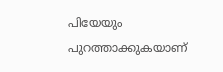പിയേയും പുറത്താക്കുകയാണ്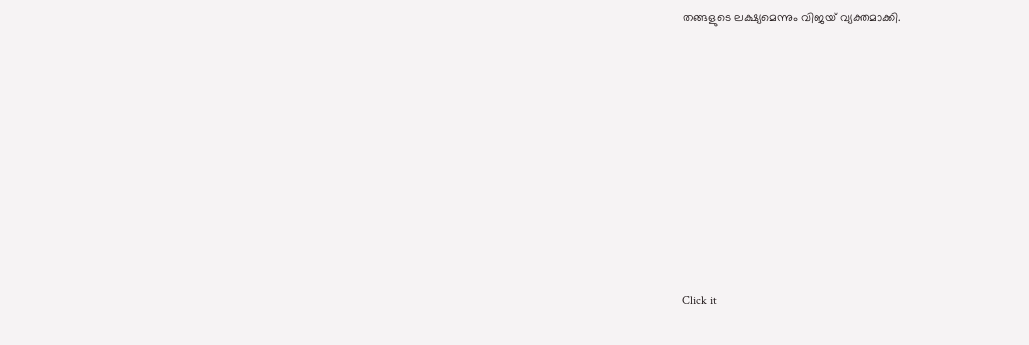തങ്ങളുടെ ലക്ഷ്യമെന്നും വിജയ് വ്യക്തമാക്കി.












Click it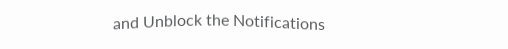and Unblock the Notifications